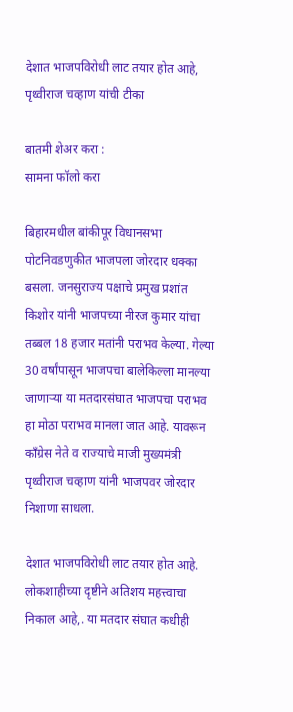देशात भाजपविरोधी लाट तयार होत आहे, पृथ्वीराज चव्हाण यांची टीका

बातमी शेअर करा :
सामना फॉलो करा

बिहारमधील बांकीपूर विधानसभा पोटनिवडणुकीत भाजपला जोरदार धक्का बसला. जनसुराज्य पक्षाचे प्रमुख प्रशांत किशोर यांनी भाजपच्या नीरज कुमार यांचा तब्बल 18 हजार मतांनी पराभव केल्या. गेल्या 30 वर्षांपासून भाजपचा बालेकिल्ला मानल्या जाणाऱ्या या मतदारसंघात भाजपचा पराभव हा मोठा पराभव मानला जात आहे. यावरून काँग्रेस नेते व राज्याचे माजी मुख्यमंत्री पृथ्वीराज चव्हाण यांनी भाजपवर जोरदार निशाणा साधला.

देशात भाजपविरोधी लाट तयार होत आहे. लोकशाहीच्या दृष्टीने अतिशय महत्त्वाचा निकाल आहे,. या मतदार संघात कधीही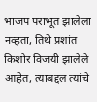भाजप पराभूत झालेला नव्हता, तिथे प्रशांत किशोर विजयी झालेले आहेत, त्याबद्दल त्यांचे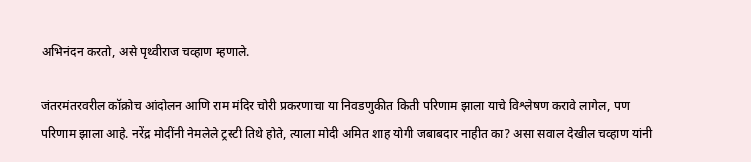अभिनंदन करतो, असे पृथ्वीराज चव्हाण म्हणाले.

जंतरमंतरवरील कॉक्रोच आंदोलन आणि राम मंदिर चोरी प्रकरणाचा या निवडणुकीत किती परिणाम झाला याचे विश्लेषण करावे लागेल, पण परिणाम झाला आहे. नरेंद्र मोदींनी नेमलेले ट्रस्टी तिथे होते, त्याला मोदी अमित शाह योगी जबाबदार नाहीत का? असा सवाल देखील चव्हाण यांनी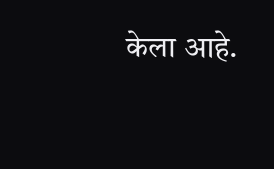केला आहे.